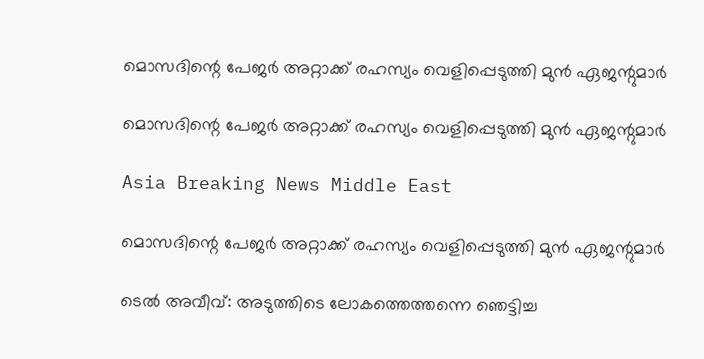മൊസദിന്റെ പേജര്‍ അറ്റാക്ക് രഹസ്യം വെളിപ്പെടുത്തി മുന്‍ ഏജന്റുമാര്‍

മൊസദിന്റെ പേജര്‍ അറ്റാക്ക് രഹസ്യം വെളിപ്പെടുത്തി മുന്‍ ഏജന്റുമാര്‍

Asia Breaking News Middle East

മൊസദിന്റെ പേജര്‍ അറ്റാക്ക് രഹസ്യം വെളിപ്പെടുത്തി മുന്‍ ഏജന്റുമാര്‍

ടെല്‍ അവീവ്: അടുത്തിടെ ലോകത്തെത്തന്നെ ഞെട്ടിച്ച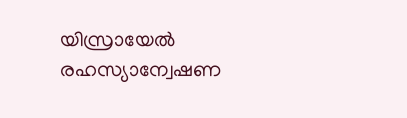യിസ്രായേല്‍ രഹസ്യാന്വേഷണ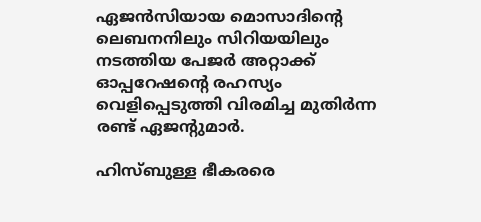ഏജന്‍സിയായ മൊസാദിന്റെ ലെബനനിലും സിറിയയിലും നടത്തിയ പേജര്‍ അറ്റാക്ക് ഓപ്പറേഷന്റെ രഹസ്യം വെളിപ്പെടുത്തി വിരമിച്ച മുതിര്‍ന്ന രണ്ട് ഏജന്റുമാര്‍.

ഹിസ്ബുള്ള ഭീകരരെ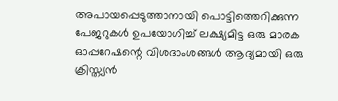അപായപ്പെടുത്താനായി പൊട്ടിത്തെറിക്കുന്ന പേജറുകള്‍ ഉപയോഗിച്ച് ലക്ഷ്യമിട്ട ഒരു മാരക ഓപ്പറേഷന്റെ വിശദാംശങ്ങള്‍ ആദ്യമായി ഒരു ക്രിസ്ത്യന്‍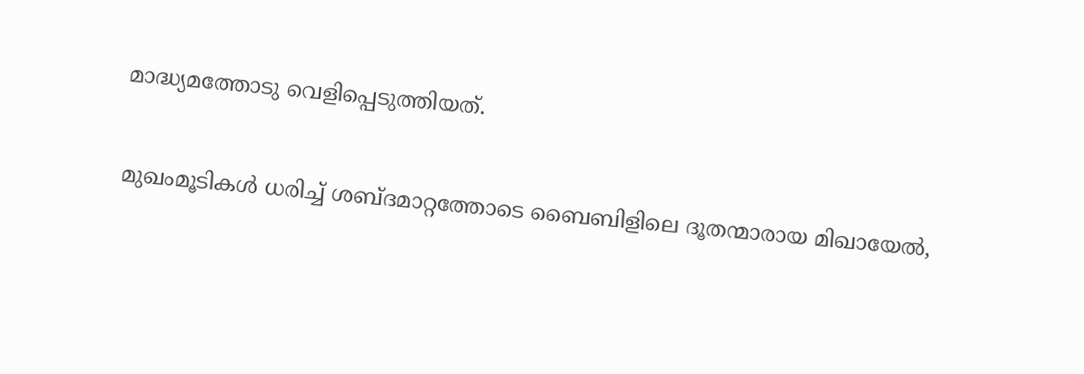മാദ്ധ്യമത്തോടു വെളിപ്പെടുത്തിയത്.

മുഖംമൂടികള്‍ ധരിച്ച് ശബ്ദമാറ്റത്തോടെ ബൈബിളിലെ ദൂതന്മാരായ മിഖായേല്‍,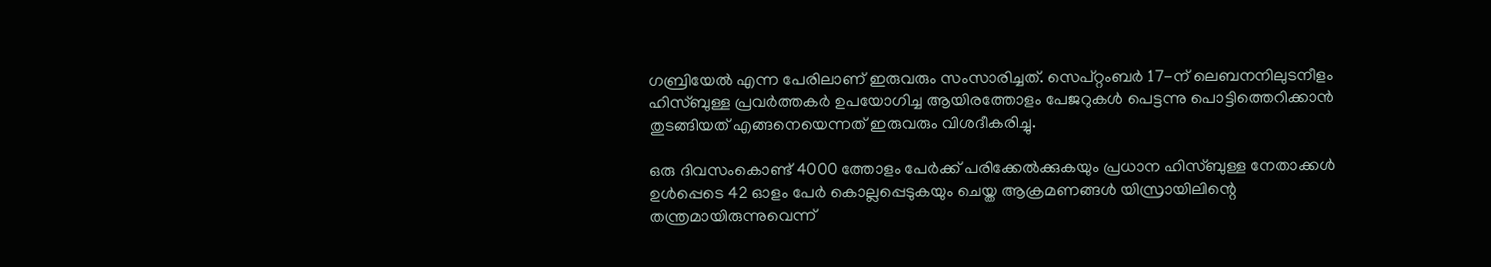ഗബ്രിയേല്‍ എന്ന പേരിലാണ് ഇരുവരും സംസാരിച്ചത്. സെപ്റ്റംബര്‍ 17-ന് ലെബനനിലുടനീളം ഹിസ്ബുള്ള പ്രവര്‍ത്തകര്‍ ഉപയോഗിച്ച ആയിരത്തോളം പേജറുകള്‍ പെട്ടന്നു പൊട്ടിത്തെറിക്കാന്‍ തുടങ്ങിയത് എങ്ങനെയെന്നത് ഇരുവരും വിശദീകരിച്ചു.

ഒരു ദിവസംകൊണ്ട് 4000 ത്തോളം പേര്‍ക്ക് പരിക്കേല്‍ക്കുകയും പ്രധാന ഹിസ്ബുള്ള നേതാക്കള്‍ ഉള്‍പ്പെടെ 42 ഓളം പേര്‍ കൊല്ലപ്പെടുകയും ചെയ്ത ആക്രമണങ്ങള്‍ യിസ്രായിലിന്റെ തന്ത്രമായിരുന്നുവെന്ന്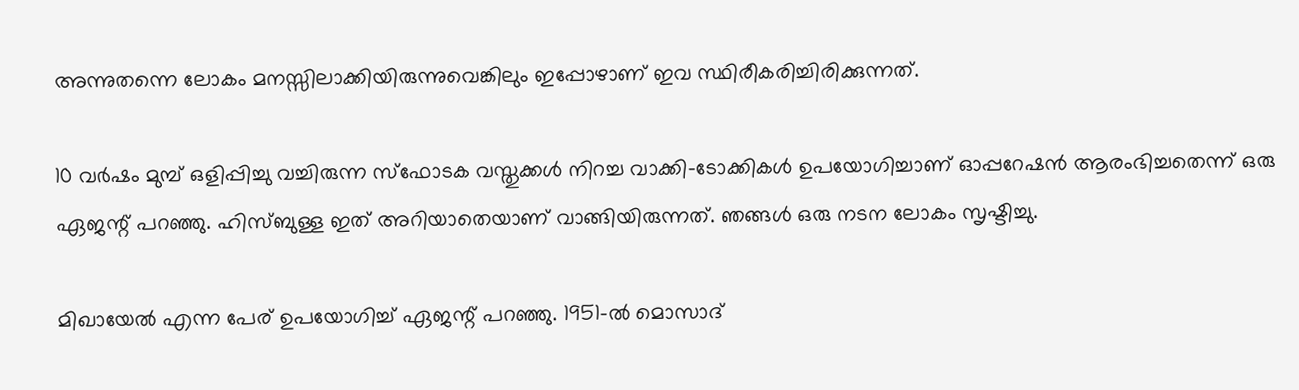അന്നുതന്നെ ലോകം മനസ്സിലാക്കിയിരുന്നുവെങ്കിലും ഇപ്പോഴാണ് ഇവ സ്ഥിരീകരിച്ചിരിക്കുന്നത്.

10 വര്‍ഷം മുമ്പ് ഒളിപ്പിച്ചു വച്ചിരുന്ന സ്ഫോടക വസ്തുക്കള്‍ നിറച്ച വാക്കി-ടോക്കികള്‍ ഉപയോഗിച്ചാണ് ഓപ്പറേഷന്‍ ആരംഭിച്ചതെന്ന് ഒരു ഏജന്റ് പറഞ്ഞു. ഹിസ്ബുള്ള ഇത് അറിയാതെയാണ് വാങ്ങിയിരുന്നത്. ഞങ്ങള്‍ ഒരു നടന ലോകം സൃഷ്ടിച്ചു.

മിഖായേല്‍ എന്ന പേര് ഉപയോഗിച്ച് ഏജന്റ് പറഞ്ഞു. 1951-ല്‍ മൊസാദ്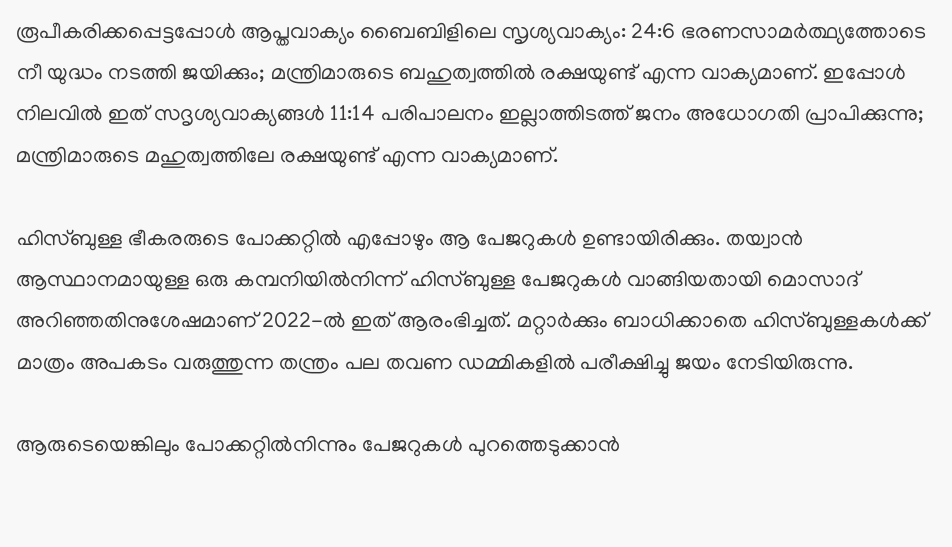രൂപീകരിക്കപ്പെട്ടപ്പോള്‍ ആപ്തവാക്യം ബൈബിളിലെ സൃശ്യവാക്യം: 24:6 ഭരണസാമര്‍ത്ഥ്യത്തോടെ നീ യുദ്ധം നടത്തി ജയിക്കും; മന്ത്രിമാരുടെ ബഹുത്വത്തില്‍ രക്ഷയുണ്ട് എന്ന വാക്യമാണ്. ഇപ്പോള്‍ നിലവില്‍ ഇത് സദൃശ്യവാക്യങ്ങള്‍ 11:14 പരിപാലനം ഇല്ലാത്തിടത്ത് ജനം അധോഗതി പ്രാപിക്കുന്നു; മന്ത്രിമാരുടെ മഹുത്വത്തിലേ രക്ഷയുണ്ട് എന്ന വാക്യമാണ്.

ഹിസ്ബുള്ള ഭീകരരുടെ പോക്കറ്റില്‍ എപ്പോഴും ആ പേജറുകള്‍ ഉണ്ടായിരിക്കും. തയ്വാന്‍ ആസ്ഥാനമായുള്ള ഒരു കമ്പനിയില്‍നിന്ന് ഹിസ്ബുള്ള പേജറുകള്‍ വാങ്ങിയതായി മൊസാദ് അറിഞ്ഞതിനുശേഷമാണ് 2022-ല്‍ ഇത് ആരംഭിച്ചത്. മറ്റാര്‍ക്കും ബാധിക്കാതെ ഹിസ്ബുള്ളകള്‍ക്ക് മാത്രം അപകടം വരുത്തുന്ന തന്ത്രം പല തവണ ഡമ്മികളില്‍ പരീക്ഷിച്ചു ജയം നേടിയിരുന്നു.

ആരുടെയെങ്കിലും പോക്കറ്റില്‍നിന്നും പേജറുകള്‍ പുറത്തെടുക്കാന്‍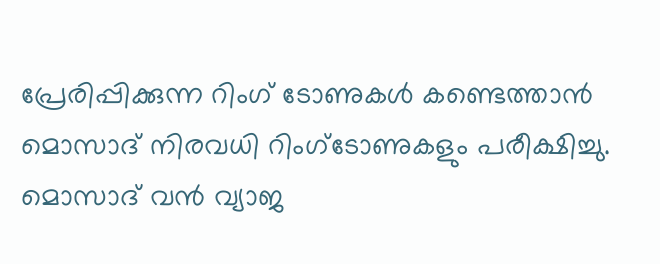പ്രേരിപ്പിക്കുന്ന റിംഗ് ടോണുകള്‍ കണ്ടെത്താന്‍ മൊസാദ് നിരവധി റിംഗ്ടോണുകളും പരീക്ഷിച്ചു. മൊസാദ് വന്‍ വ്യാജ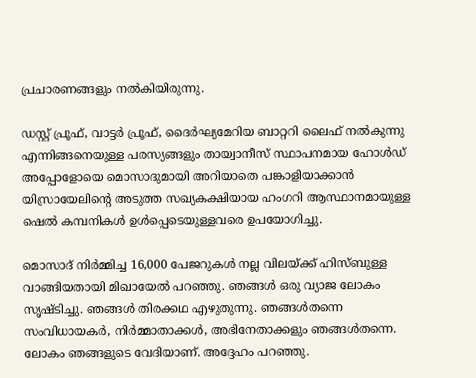പ്രചാരണങ്ങളും നല്‍കിയിരുന്നു.

ഡസ്റ്റ് പ്രൂഫ്, വാട്ടര്‍ പ്രൂഫ്, ദൈര്‍ഘ്യമേറിയ ബാറ്ററി ലൈഫ് നല്‍കുന്നു എന്നിങ്ങനെയുള്ള പരസ്യങ്ങളും തായ്വാനീസ് സ്ഥാപനമായ ഹോള്‍ഡ് അപ്പോളോയെ മൊസാദുമായി അറിയാതെ പങ്കാളിയാക്കാന്‍ യിസ്രായേലിന്റെ അടുത്ത സഖ്യകക്ഷിയായ ഹംഗറി ആസ്ഥാനമായുള്ള ഷെല്‍ കമ്പനികള്‍ ഉള്‍പ്പെടെയുള്ളവരെ ഉപയോഗിച്ചു.

മൊസാദ് നിര്‍മ്മിച്ച 16,000 പേജറുകള്‍ നല്ല വിലയ്ക്ക് ഹിസ്ബുള്ള വാങ്ങിയതായി മിഖായേല്‍ പറഞ്ഞു. ഞങ്ങള്‍ ഒരു വ്യാജ ലോകം സൃഷ്ടിച്ചു. ഞങ്ങള്‍ തിരക്കഥ എഴുതുന്നു. ഞങ്ങള്‍തന്നെ സംവിധായകര്‍, നിര്‍മ്മാതാക്കള്‍, അഭിനേതാക്കളും ഞങ്ങള്‍തന്നെ. ലോകം ഞങ്ങളുടെ വേദിയാണ്. അദ്ദേഹം പറഞ്ഞു.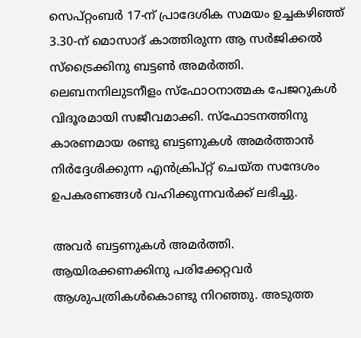സെപ്റ്റംബര്‍ 17-ന് പ്രാദേശിക സമയം ഉച്ചകഴിഞ്ഞ് 3.30-ന് മൊസാദ് കാത്തിരുന്ന ആ സര്‍ജിക്കല്‍ സ്ട്രൈക്കിനു ബട്ടണ്‍ അമര്‍ത്തി. ലെബനനിലുടനീളം സ്ഫോഠനാത്മക പേജറുകള്‍ വിദൂരമായി സജീവമാക്കി. സ്ഫോടനത്തിനു കാരണമായ രണ്ടു ബട്ടണുകള്‍ അമര്‍ത്താന്‍ നിര്‍ദ്ദേശിക്കുന്ന എന്‍ക്രിപ്റ്റ് ചെയ്ത സന്ദേശം ഉപകരണങ്ങള്‍ വഹിക്കുന്നവര്‍ക്ക് ലഭിച്ചു.

അവര്‍ ബട്ടണുകള്‍ അമര്‍ത്തി. ആയിരക്കണക്കിനു പരിക്കേറ്റവര്‍ ആശുപത്രികള്‍കൊണ്ടു നിറഞ്ഞു. അടുത്ത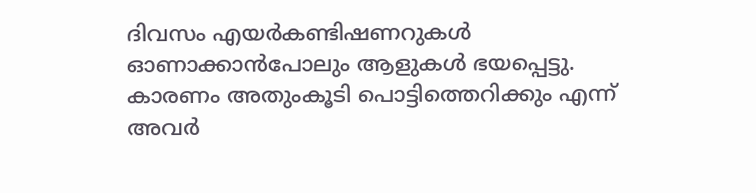ദിവസം എയര്‍കണ്ടിഷണറുകള്‍ ഓണാക്കാന്‍പോലും ആളുകള്‍ ഭയപ്പെട്ടു. കാരണം അതുംകൂടി പൊട്ടിത്തെറിക്കും എന്ന് അവര്‍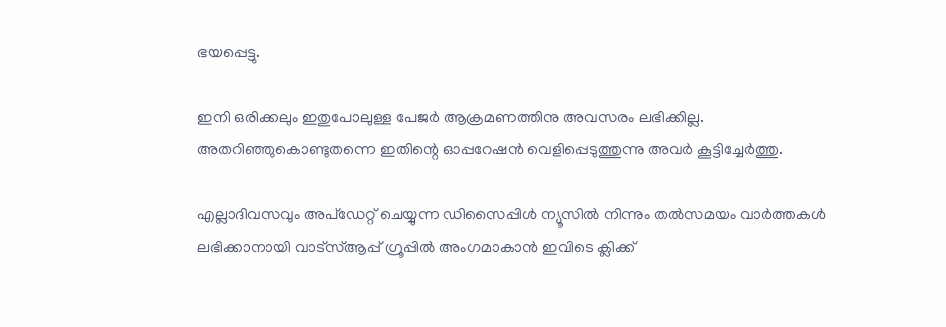ഭയപ്പെട്ടു.

ഇനി ഒരിക്കലും ഇതുപോലുള്ള പേജര്‍ ആക്രമണത്തിനു അവസരം ലഭിക്കില്ല. അതറിഞ്ഞുകൊണ്ടുതന്നെ ഇതിന്റെ ഓപ്പറേഷന്‍ വെളിപ്പെടുത്തുന്നു അവര്‍ കൂട്ടിച്ചേര്‍ത്തു.

എല്ലാദിവസവും അപ്ഡേറ്റ് ചെയ്യുന്ന ഡിസൈപ്പിൾ ന്യൂസിൽ നിന്നും തൽസമയം വാർത്തകൾ ലഭിക്കാനായി വാട്സ്ആപ്പ് ഗ്രൂപ്പിൽ അംഗമാകാൻ ഇവിടെ ക്ലിക്ക്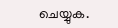ചെയ്യുക.